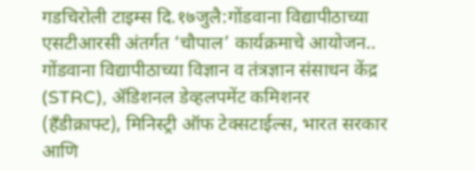गडचिरोली टाइम्स दि.१७जुलै:गोंडवाना विद्यापीठाच्या एसटीआरसी अंतर्गत ‘चौपाल’ कार्यक्रमाचे आयोजन..
गोंडवाना विद्यापीठाच्या विज्ञान व तंत्रज्ञान संसाधन केंद्र (STRC), ॲडिशनल डेव्हलपमेंट कमिशनर (हँडीक्राफ्ट), मिनिस्ट्री ऑफ टेक्सटाईल्स, भारत सरकार आणि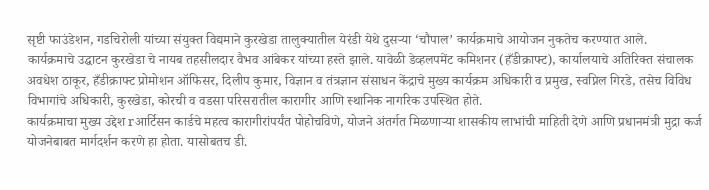सृष्टी फाउंडेशन, गडचिरोली यांच्या संयुक्त विद्यमाने कुरखेडा तालुक्यातील येरंडी येथे दुसऱ्या ‘चौपाल’ कार्यक्रमाचे आयोजन नुकतेच करण्यात आले.
कार्यक्रमाचे उद्घाटन कुरखेडा चे नायब तहसीलदार वैभव आंबेकर यांच्या हस्ते झाले. यावेळी डेव्हलपमेंट कमिशनर (हँडीक्राफ्ट), कार्यालयाचे अतिरिक्त संचालक अवधेश ठाकूर, हँडीक्राफ्ट प्रोमोशन ऑफिसर, दिलीप कुमार, विज्ञान व तंत्रज्ञान संसाधन केंद्राचे मुख्य कार्यक्रम अधिकारी व प्रमुख, स्वप्निल गिरडे, तसेच विविध विभागांचे अधिकारी, कुरखेडा, कोरची व वडसा परिसरातील कारागीर आणि स्थानिक नागरिक उपस्थित होते.
कार्यक्रमाचा मुख्य उद्देश rआर्टिसन कार्डचे महत्व कारागीरांपर्यंत पोहोचविणे, योजने अंतर्गत मिळणाऱ्या शासकीय लाभांची माहिती देणे आणि प्रधानमंत्री मुद्रा कर्ज योजनेबाबत मार्गदर्शन करणे हा होता. यासोबतच डी.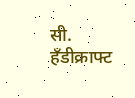सी. हँडीक्राफ्ट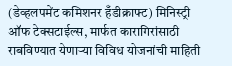(डेव्हलपमेंट कमिशनर हँडीक्राफ्ट) मिनिस्ट्री ऑफ टेक्सटाईल्स, मार्फत कारागिरांसाठी राबविण्यात येणाऱ्या विविध योजनांची माहिती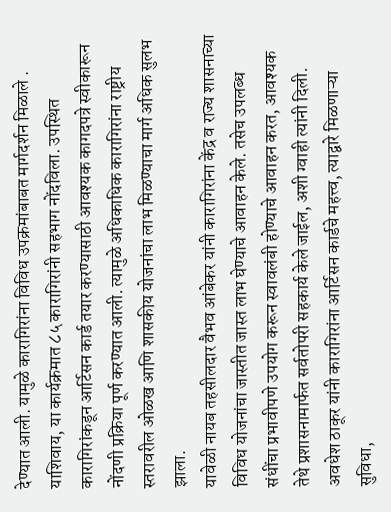देण्यात आली. यामुळे कारागिरांना विविध उपक्रमांबाबत मार्गदर्शन मिळाले .
याशिवाय, या कार्यक्रमात ८५ कारागिरांनी सहभाग नोंदविला. उपस्थित कारागिरांकडून आर्टिसन कार्ड तयार करण्यासाठी आवश्यक कागदपत्रे स्वीकारून नोंदणी प्रक्रिया पूर्ण करण्यात आली. त्यामुळे अधिकाधिक कारागिरांना राष्ट्रीय स्तरावरील ओळख आणि शासकीय योजनांचा लाभ मिळण्याचा मार्ग अधिक सुलभ झाला.
यावेळी नायब तहसीलदार वैभव आंबेकर यांनी कारागिरांना केंद्र व राज्य शासनाच्या विविध योजनांचा जास्तीत जास्त लाभ घेण्याचे आवाहन केले. तसेच उपलब्ध संधींचा प्रभावीपणे उपयोग करून स्वावलंबी होण्याचे आवाहन करत, आवश्यक तेथे प्रशासनामार्फत सर्वतोपरी सहकार्य केले जाईल, अशी ग्वाही त्यांनी दिली. अवधेश ठाकूर यांनी कारागिरांना आर्टिसन कार्डचे महत्त्व, त्याद्वारे मिळणाऱ्या सुविधा,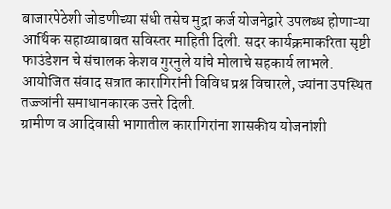बाजारपेठेशी जोडणीच्या संधी तसेच मुद्रा कर्ज योजनेद्वारे उपलब्ध होणाऱ्या आर्थिक सहाय्याबाबत सविस्तर माहिती दिली. सदर कार्यक्रमाकरिता सृष्टी फाउंडेशन चे संचालक केशव गुरनुले यांचे मोलाचे सहकार्य लाभले. आयोजित संवाद सत्रात कारागिरांनी विविध प्रश्न विचारले, ज्यांना उपस्थित तज्ज्ञांनी समाधानकारक उत्तरे दिली.
ग्रामीण व आदिवासी भागातील कारागिरांना शासकीय योजनांशी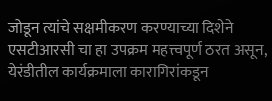जोडून त्यांचे सक्षमीकरण करण्याच्या दिशेने एसटीआरसी चा हा उपक्रम महत्त्वपूर्ण ठरत असून, येरंडीतील कार्यक्रमाला कारागिरांकडून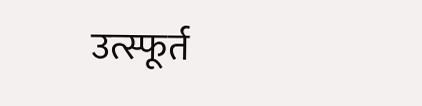उत्स्फूर्त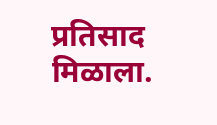प्रतिसाद मिळाला.